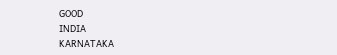GOOD
INDIA
KARNATAKA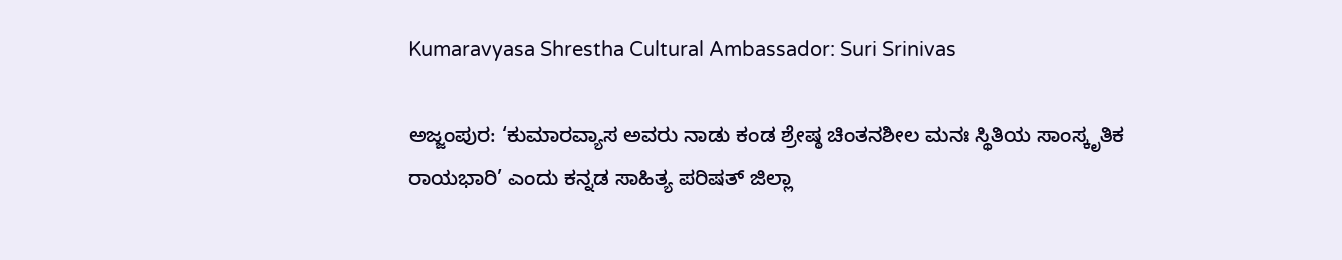Kumaravyasa Shrestha Cultural Ambassador: Suri Srinivas

ಅಜ್ಜಂಪುರ: ‘ಕುಮಾರವ್ಯಾಸ ಅವರು ನಾಡು ಕಂಡ ಶ್ರೇಷ್ಠ ಚಿಂತನಶೀಲ ಮನಃ ಸ್ಥಿತಿಯ ಸಾಂಸ್ಕೃತಿಕ ರಾಯಭಾರಿ’ ಎಂದು ಕನ್ನಡ ಸಾಹಿತ್ಯ ಪರಿಷತ್ ಜಿಲ್ಲಾ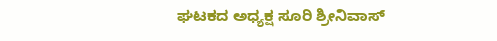ಘಟಕದ ಅಧ್ಯಕ್ಷ ಸೂರಿ ಶ್ರೀನಿವಾಸ್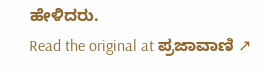ಹೇಳಿದರು.
Read the original at ಪ್ರಜಾವಾಣಿ ↗